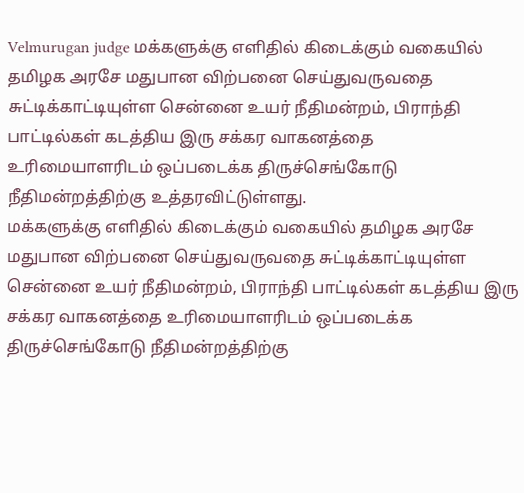Velmurugan judge மக்களுக்கு எளிதில் கிடைக்கும் வகையில் தமிழக அரசே மதுபான விற்பனை செய்துவருவதை சுட்டிக்காட்டியுள்ள சென்னை உயர் நீதிமன்றம், பிராந்தி பாட்டில்கள் கடத்திய இரு சக்கர வாகனத்தை உரிமையாளரிடம் ஒப்படைக்க திருச்செங்கோடு நீதிமன்றத்திற்கு உத்தரவிட்டுள்ளது.
மக்களுக்கு எளிதில் கிடைக்கும் வகையில் தமிழக அரசே மதுபான விற்பனை செய்துவருவதை சுட்டிக்காட்டியுள்ள சென்னை உயர் நீதிமன்றம், பிராந்தி பாட்டில்கள் கடத்திய இரு சக்கர வாகனத்தை உரிமையாளரிடம் ஒப்படைக்க திருச்செங்கோடு நீதிமன்றத்திற்கு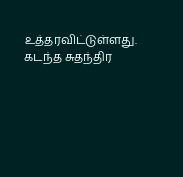உத்தரவிட்டுள்ளது. கடந்த சுதந்திர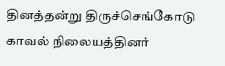தினத்தன்று திருச்செங்கோடு காவல் நிலையத்தினர்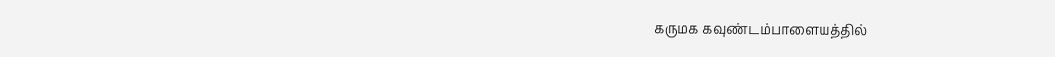கருமக கவுண்டம்பாளையத்தில்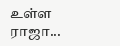உள்ள ராஜா...